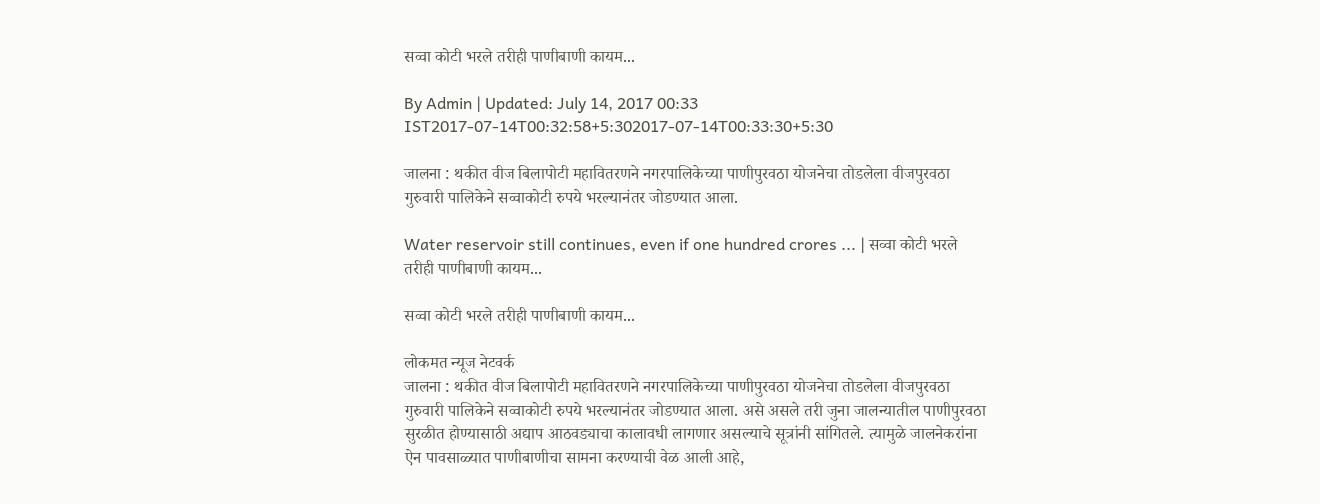सव्वा कोटी भरले तरीही पाणीबाणी कायम...

By Admin | Updated: July 14, 2017 00:33 IST2017-07-14T00:32:58+5:302017-07-14T00:33:30+5:30

जालना : थकीत वीज बिलापोटी महावितरणने नगरपालिकेच्या पाणीपुरवठा योजनेचा तोडलेला वीजपुरवठा गुरुवारी पालिकेने सव्वाकोटी रुपये भरल्यानंतर जोडण्यात आला.

Water reservoir still continues, even if one hundred crores ... | सव्वा कोटी भरले तरीही पाणीबाणी कायम...

सव्वा कोटी भरले तरीही पाणीबाणी कायम...

लोकमत न्यूज नेटवर्क
जालना : थकीत वीज बिलापोटी महावितरणने नगरपालिकेच्या पाणीपुरवठा योजनेचा तोडलेला वीजपुरवठा गुरुवारी पालिकेने सव्वाकोटी रुपये भरल्यानंतर जोडण्यात आला. असे असले तरी जुना जालन्यातील पाणीपुरवठा सुरळीत होण्यासाठी अद्याप आठवड्याचा कालावधी लागणार असल्याचे सूत्रांनी सांगितले. त्यामुळे जालनेकरांना ऐन पावसाळ्यात पाणीबाणीचा सामना करण्याची वेळ आली आहे,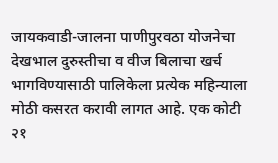जायकवाडी-जालना पाणीपुरवठा योजनेचा देखभाल दुरुस्तीचा व वीज बिलाचा खर्च भागविण्यासाठी पालिकेला प्रत्येक महिन्याला मोठी कसरत करावी लागत आहे. एक कोटी २१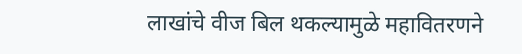लाखांचे वीज बिल थकल्यामुळे महावितरणने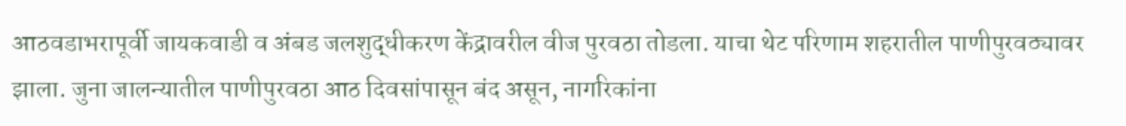आठवडाभरापूर्वी जायकवाडी व अंबड जलशुद्धीकरण केंद्रावरील वीज पुरवठा तोडला. याचा थेट परिणाम शहरातील पाणीपुरवठ्यावर झाला. जुना जालन्यातील पाणीपुरवठा आठ दिवसांपासून बंद असून, नागरिकांना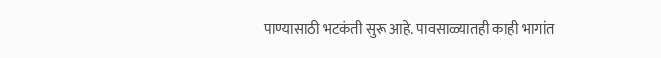पाण्यासाठी भटकंती सुरू आहे. पावसाळ्यातही काही भागांत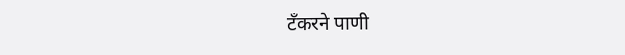टँकरने पाणी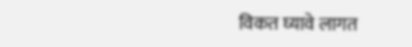विकत घ्यावे लागत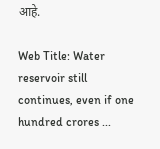आहे.

Web Title: Water reservoir still continues, even if one hundred crores ...